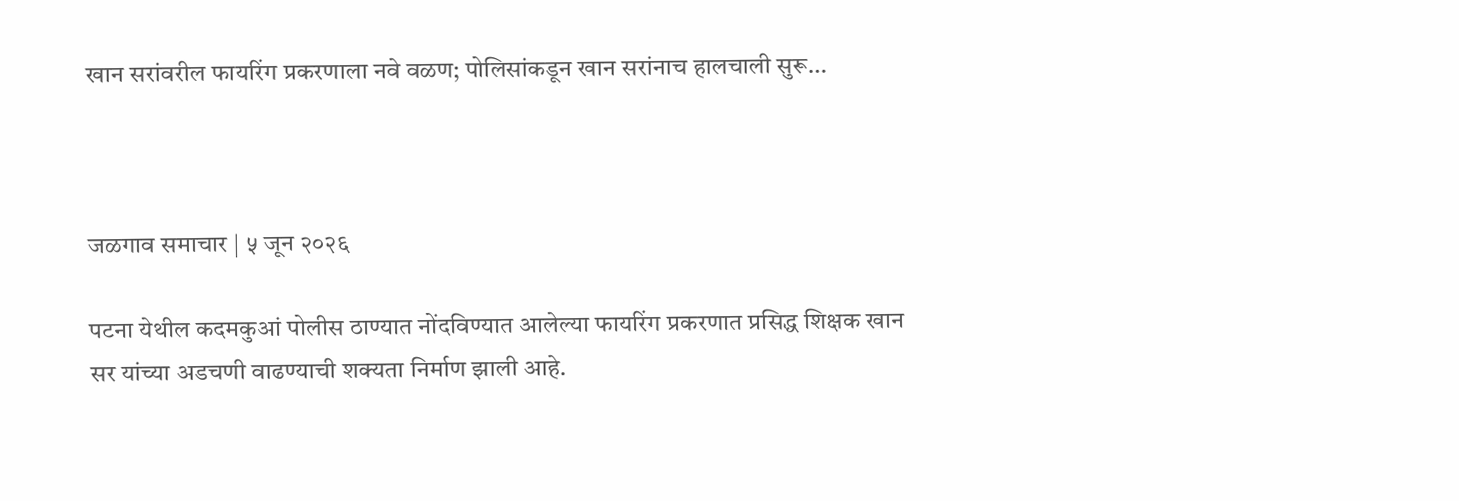खान सरांवरील फायरिंग प्रकरणाला नवे वळण; पोलिसांकडून खान सरांनाच हालचाली सुरू…



जळगाव समाचार | ५ जून २०२६

पटना येथील कदमकुआं पोलीस ठाण्यात नोंदविण्यात आलेल्या फायरिंग प्रकरणात प्रसिद्ध शिक्षक खान सर यांच्या अडचणी वाढण्याची शक्यता निर्माण झाली आहे.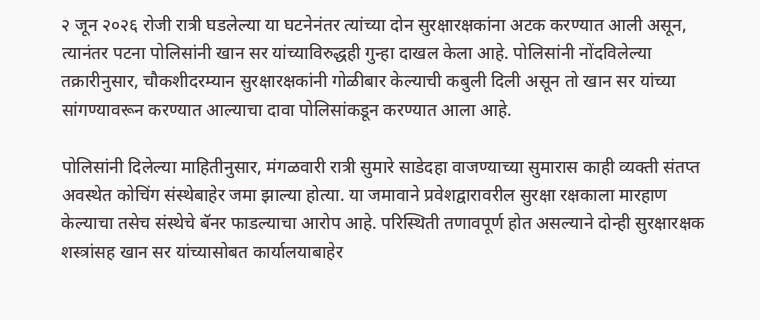२ जून २०२६ रोजी रात्री घडलेल्या या घटनेनंतर त्यांच्या दोन सुरक्षारक्षकांना अटक करण्यात आली असून, त्यानंतर पटना पोलिसांनी खान सर यांच्याविरुद्धही गुन्हा दाखल केला आहे. पोलिसांनी नोंदविलेल्या तक्रारीनुसार, चौकशीदरम्यान सुरक्षारक्षकांनी गोळीबार केल्याची कबुली दिली असून तो खान सर यांच्या सांगण्यावरून करण्यात आल्याचा दावा पोलिसांकडून करण्यात आला आहे.

पोलिसांनी दिलेल्या माहितीनुसार, मंगळवारी रात्री सुमारे साडेदहा वाजण्याच्या सुमारास काही व्यक्ती संतप्त अवस्थेत कोचिंग संस्थेबाहेर जमा झाल्या होत्या. या जमावाने प्रवेशद्वारावरील सुरक्षा रक्षकाला मारहाण केल्याचा तसेच संस्थेचे बॅनर फाडल्याचा आरोप आहे. परिस्थिती तणावपूर्ण होत असल्याने दोन्ही सुरक्षारक्षक शस्त्रांसह खान सर यांच्यासोबत कार्यालयाबाहेर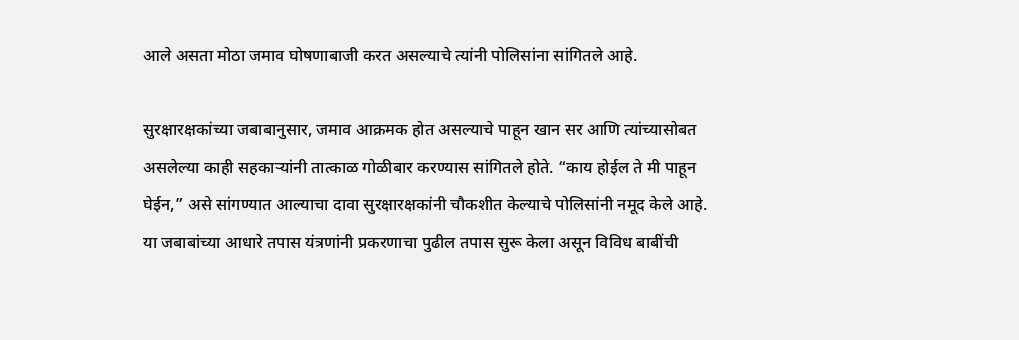आले असता मोठा जमाव घोषणाबाजी करत असल्याचे त्यांनी पोलिसांना सांगितले आहे.

सुरक्षारक्षकांच्या जबाबानुसार, जमाव आक्रमक होत असल्याचे पाहून खान सर आणि त्यांच्यासोबत असलेल्या काही सहकाऱ्यांनी तात्काळ गोळीबार करण्यास सांगितले होते. “काय होईल ते मी पाहून घेईन,” असे सांगण्यात आल्याचा दावा सुरक्षारक्षकांनी चौकशीत केल्याचे पोलिसांनी नमूद केले आहे. या जबाबांच्या आधारे तपास यंत्रणांनी प्रकरणाचा पुढील तपास सुरू केला असून विविध बाबींची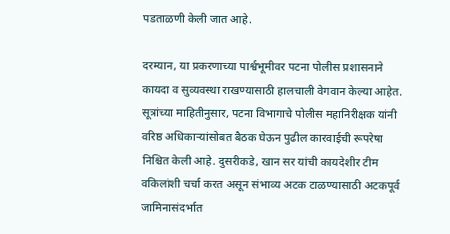पडताळणी केली जात आहे.

दरम्यान, या प्रकरणाच्या पार्श्वभूमीवर पटना पोलीस प्रशासनाने कायदा व सुव्यवस्था राखण्यासाठी हालचाली वेगवान केल्या आहेत. सूत्रांच्या माहितीनुसार, पटना विभागाचे पोलीस महानिरीक्षक यांनी वरिष्ठ अधिकाऱ्यांसोबत बैठक घेऊन पुढील कारवाईची रूपरेषा निश्चित केली आहे. दुसरीकडे, खान सर यांची कायदेशीर टीम वकिलांशी चर्चा करत असून संभाव्य अटक टाळण्यासाठी अटकपूर्व जामिनासंदर्भात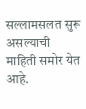सल्लामसलत सुरू असल्याची माहिती समोर येत आहे.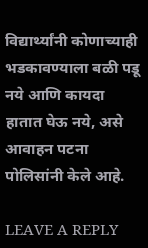विद्यार्थ्यांनी कोणाच्याही भडकावण्याला बळी पडू नये आणि कायदा हातात घेऊ नये, असे आवाहन पटना पोलिसांनी केले आहे.

LEAVE A REPLY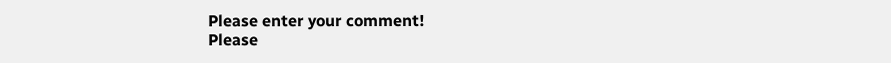Please enter your comment!
Please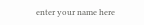enter your name here